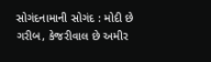સોગંદનામાની સોગંદ : મોદી છે ગરીબ, કેજરીવાલ છે અમીર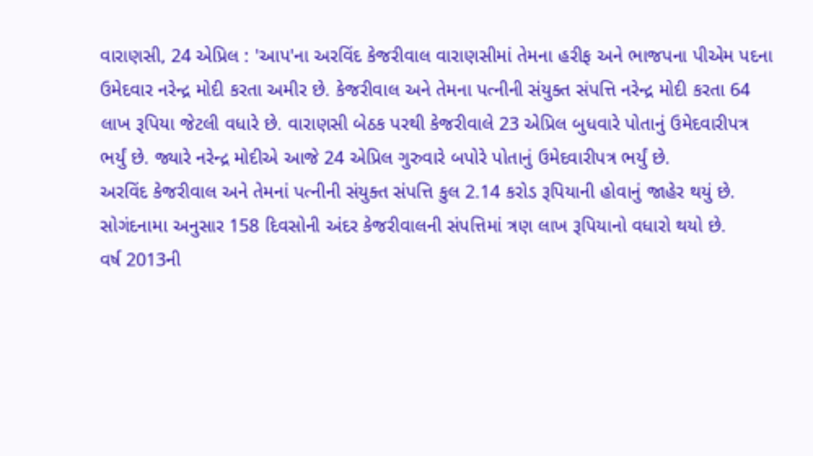વારાણસી, 24 એપ્રિલ : 'આપ'ના અરવિંદ કેજરીવાલ વારાણસીમાં તેમના હરીફ અને ભાજપના પીએમ પદના ઉમેદવાર નરેન્દ્ર મોદી કરતા અમીર છે. કેજરીવાલ અને તેમના પત્નીની સંયુક્ત સંપત્તિ નરેન્દ્ર મોદી કરતા 64 લાખ રૂપિયા જેટલી વધારે છે. વારાણસી બેઠક પરથી કેજરીવાલે 23 એપ્રિલ બુધવારે પોતાનું ઉમેદવારીપત્ર ભર્યું છે. જ્યારે નરેન્દ્ર મોદીએ આજે 24 એપ્રિલ ગુરુવારે બપોરે પોતાનું ઉમેદવારીપત્ર ભર્યું છે.
અરવિંદ કેજરીવાલ અને તેમનાં પત્નીની સંયુક્ત સંપત્તિ કુલ 2.14 કરોડ રૂપિયાની હોવાનું જાહેર થયું છે. સોગંદનામા અનુસાર 158 દિવસોની અંદર કેજરીવાલની સંપત્તિમાં ત્રણ લાખ રૂપિયાનો વધારો થયો છે.
વર્ષ 2013ની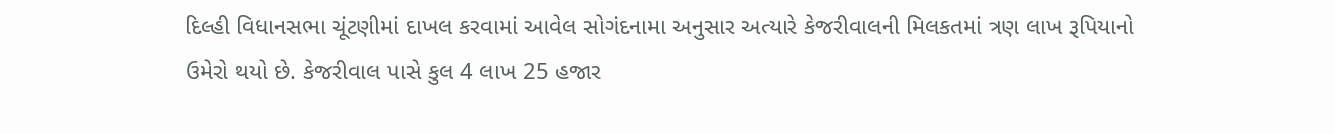દિલ્હી વિધાનસભા ચૂંટણીમાં દાખલ કરવામાં આવેલ સોગંદનામા અનુસાર અત્યારે કેજરીવાલની મિલકતમાં ત્રણ લાખ રૂપિયાનો ઉમેરો થયો છે. કેજરીવાલ પાસે કુલ 4 લાખ 25 હજાર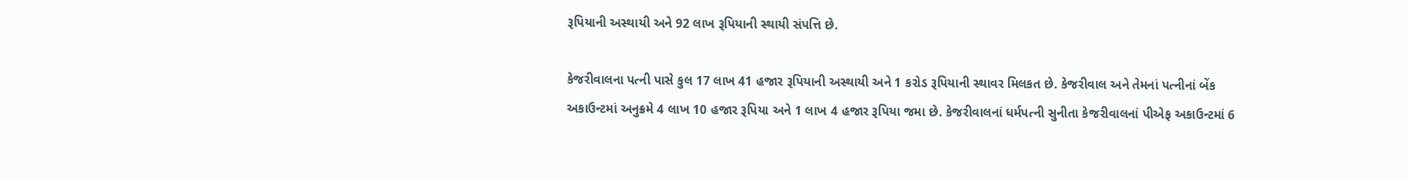રૂપિયાની અસ્થાયી અને 92 લાખ રૂપિયાની સ્થાયી સંપત્તિ છે.

કેજરીવાલના પત્ની પાસે કુલ 17 લાખ 41 હજાર રૂપિયાની અસ્થાયી અને 1 કરોડ રૂપિયાની સ્થાવર મિલકત છે. કેજરીવાલ અને તેમનાં પત્નીનાં બેંક અકાઉન્ટમાં અનુક્રમે 4 લાખ 10 હજાર રૂપિયા અને 1 લાખ 4 હજાર રૂપિયા જમા છે. કેજરીવાલનાં ધર્મપત્ની સુનીતા કેજરીવાલનાં પીએફ અકાઉન્ટમાં 6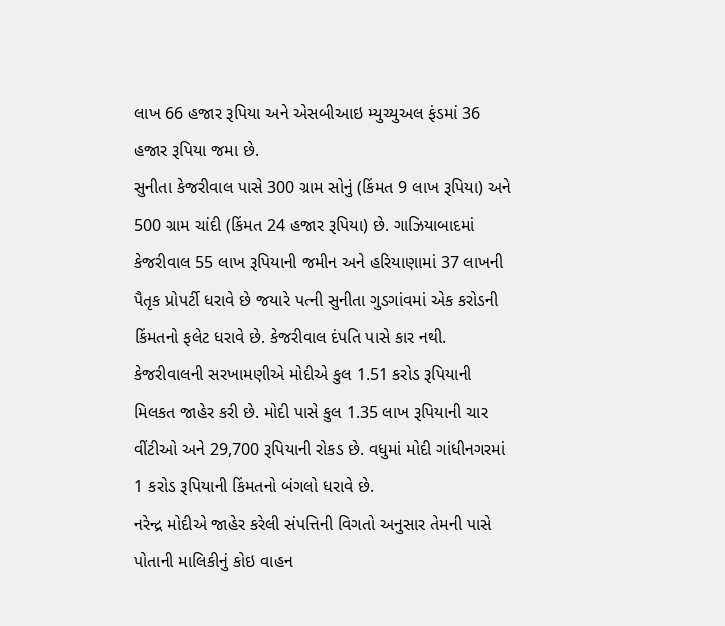લાખ 66 હજાર રૂપિયા અને એસબીઆઇ મ્યુચ્યુઅલ ફંડમાં 36 હજાર રૂપિયા જમા છે.
સુનીતા કેજરીવાલ પાસે 300 ગ્રામ સોનું (કિંમત 9 લાખ રૂપિયા) અને 500 ગ્રામ ચાંદી (કિંમત 24 હજાર રૂપિયા) છે. ગાઝિયાબાદમાં કેજરીવાલ 55 લાખ રૂપિયાની જમીન અને હરિયાણામાં 37 લાખની પૈતૃક પ્રોપર્ટી ધરાવે છે જયારે પત્ની સુનીતા ગુડગાંવમાં એક કરોડની કિંમતનો ફલેટ ધરાવે છે. કેજરીવાલ દંપતિ પાસે કાર નથી.
કેજરીવાલની સરખામણીએ મોદીએ કુલ 1.51 કરોડ રૂપિયાની મિલકત જાહેર કરી છે. મોદી પાસે કુલ 1.35 લાખ રૂપિયાની ચાર વીંટીઓ અને 29,700 રૂપિયાની રોકડ છે. વધુમાં મોદી ગાંધીનગરમાં 1 કરોડ રૂપિયાની કિંમતનો બંગલો ધરાવે છે.
નરેન્દ્ર મોદીએ જાહેર કરેલી સંપત્તિની વિગતો અનુસાર તેમની પાસે પોતાની માલિકીનું કોઇ વાહન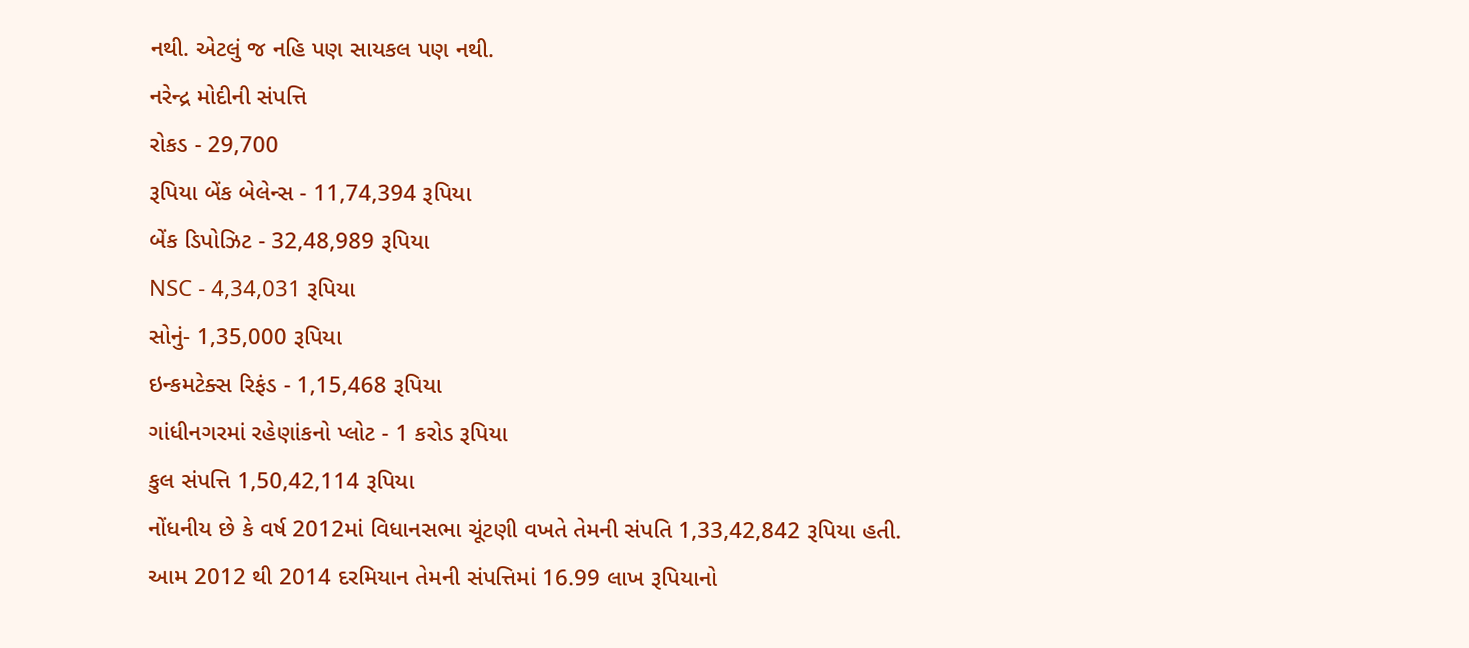નથી. એટલું જ નહિ પણ સાયકલ પણ નથી.
નરેન્દ્ર મોદીની સંપત્તિ
રોકડ - 29,700
રૂપિયા બેંક બેલેન્સ - 11,74,394 રૂપિયા
બેંક ડિપોઝિટ - 32,48,989 રૂપિયા
NSC - 4,34,031 રૂપિયા
સોનું- 1,35,000 રૂપિયા
ઇન્કમટેક્સ રિફંડ - 1,15,468 રૂપિયા
ગાંધીનગરમાં રહેણાંકનો પ્લોટ - 1 કરોડ રૂપિયા
કુલ સંપત્તિ 1,50,42,114 રૂપિયા
નોંધનીય છે કે વર્ષ 2012માં વિધાનસભા ચૂંટણી વખતે તેમની સંપતિ 1,33,42,842 રૂપિયા હતી. આમ 2012 થી 2014 દરમિયાન તેમની સંપત્તિમાં 16.99 લાખ રૂપિયાનો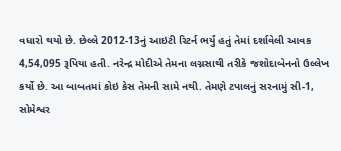વધારો થયો છે. છેલ્લે 2012-13નું આઇટી રિટર્ન ભર્યું હતું તેમાં દર્શાવેલી આવક 4,54,095 રૂપિયા હતી. નરેન્દ્ર મોદીએ તેમના લગ્નસાથી તરીકે જશોદાબેનનો ઉલ્લેખ કર્યો છે. આ બાબતમાં કોઇ કેસ તેમની સામે નથી. તેમણે ટપાલનું સરનામું સી-1, સોમેશ્વર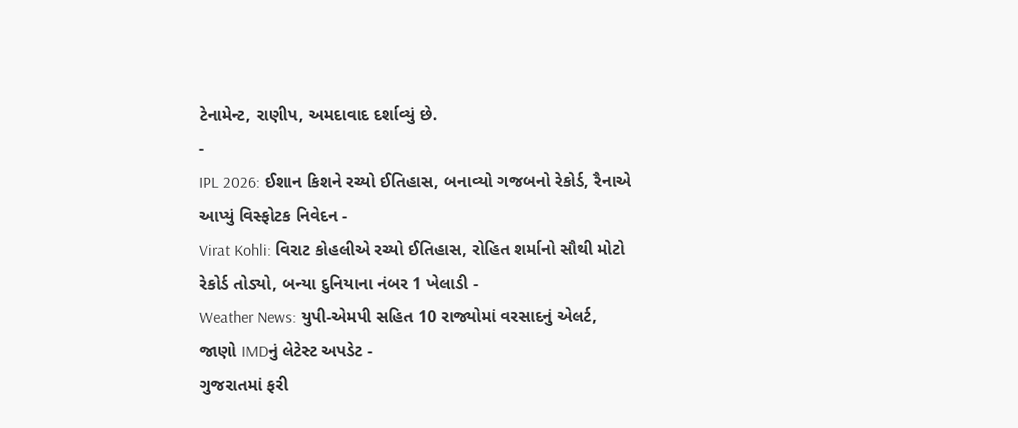ટેનામેન્ટ, રાણીપ, અમદાવાદ દર્શાવ્યું છે.
-
IPL 2026: ઈશાન કિશને રચ્યો ઈતિહાસ, બનાવ્યો ગજબનો રેકોર્ડ, રૈનાએ આપ્યું વિસ્ફોટક નિવેદન -
Virat Kohli: વિરાટ કોહલીએ રચ્યો ઈતિહાસ, રોહિત શર્માનો સૌથી મોટો રેકોર્ડ તોડ્યો, બન્યા દુનિયાના નંબર 1 ખેલાડી -
Weather News: યુપી-એમપી સહિત 10 રાજ્યોમાં વરસાદનું એલર્ટ, જાણો IMDનું લેટેસ્ટ અપડેટ -
ગુજરાતમાં ફરી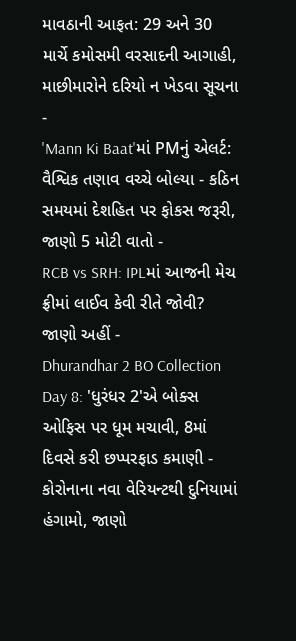માવઠાની આફત: 29 અને 30 માર્ચે કમોસમી વરસાદની આગાહી, માછીમારોને દરિયો ન ખેડવા સૂચના -
'Mann Ki Baat'માં PMનું એલર્ટ: વૈશ્વિક તણાવ વચ્ચે બોલ્યા - કઠિન સમયમાં દેશહિત પર ફોકસ જરૂરી, જાણો 5 મોટી વાતો -
RCB vs SRH: IPLમાં આજની મેચ ફ્રીમાં લાઈવ કેવી રીતે જોવી? જાણો અહીં -
Dhurandhar 2 BO Collection Day 8: 'ધુરંધર 2'એ બોક્સ ઓફિસ પર ધૂમ મચાવી, 8માં દિવસે કરી છપ્પરફાડ કમાણી -
કોરોનાના નવા વેરિયન્ટથી દુનિયામાં હંગામો, જાણો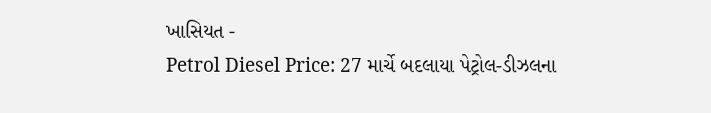ખાસિયત -
Petrol Diesel Price: 27 માર્ચે બદલાયા પેટ્રોલ-ડીઝલના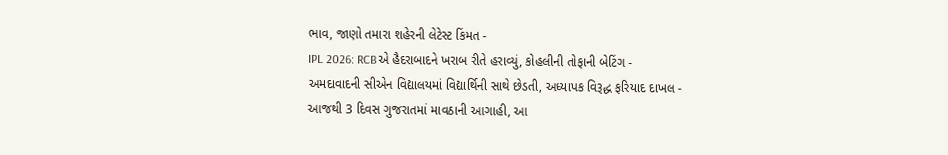ભાવ, જાણો તમારા શહેરની લેટેસ્ટ કિંમત -
IPL 2026: RCBએ હૈદરાબાદને ખરાબ રીતે હરાવ્યું, કોહલીની તોફાની બેટિંગ -
અમદાવાદની સીએન વિદ્યાલયમાં વિદ્યાર્થિની સાથે છેડતી, અધ્યાપક વિરૂદ્ધ ફરિયાદ દાખલ -
આજથી 3 દિવસ ગુજરાતમાં માવઠાની આગાહી, આ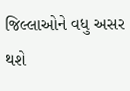જિલ્લાઓને વધુ અસર થશે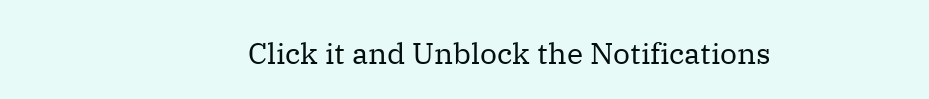Click it and Unblock the Notifications